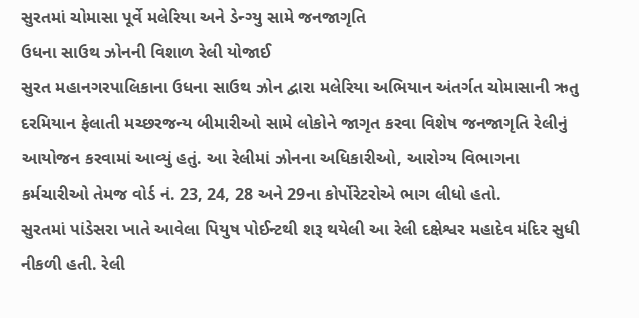સુરતમાં ચોમાસા પૂર્વે મલેરિયા અને ડેન્ગ્યુ સામે જનજાગૃતિ
ઉધના સાઉથ ઝોનની વિશાળ રેલી યોજાઈ
સુરત મહાનગરપાલિકાના ઉધના સાઉથ ઝોન દ્વારા મલેરિયા અભિયાન અંતર્ગત ચોમાસાની ઋતુ દરમિયાન ફેલાતી મચ્છરજન્ય બીમારીઓ સામે લોકોને જાગૃત કરવા વિશેષ જનજાગૃતિ રેલીનું આયોજન કરવામાં આવ્યું હતું. આ રેલીમાં ઝોનના અધિકારીઓ, આરોગ્ય વિભાગના કર્મચારીઓ તેમજ વોર્ડ નં. 23, 24, 28 અને 29ના કોર્પોરેટરોએ ભાગ લીધો હતો.
સુરતમાં પાંડેસરા ખાતે આવેલા પિયુષ પોઈન્ટથી શરૂ થયેલી આ રેલી દક્ષેશ્વર મહાદેવ મંદિર સુધી નીકળી હતી. રેલી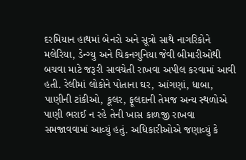દરમિયાન હાથમાં બેનરો અને સૂત્રો સાથે નાગરિકોને મલેરિયા, ડેન્ગ્યુ અને ચિકનગુનિયા જેવી બીમારીઓથી બચવા માટે જરૂરી સાવચેતી રાખવા અપીલ કરવામાં આવી હતી. રેલીમાં લોકોને પોતાના ઘર, આંગણાં, ધાબા, પાણીની ટાંકીઓ, કૂલર, ફૂલદાની તેમજ અન્ય સ્થળોએ પાણી ભરાઈ ન રહે તેની ખાસ કાળજી રાખવા સમજાવવામાં આવ્યું હતું. અધિકારીઓએ જણાવ્યું કે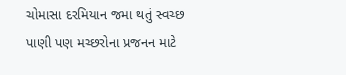ચોમાસા દરમિયાન જમા થતું સ્વચ્છ પાણી પણ મચ્છરોના પ્રજનન માટે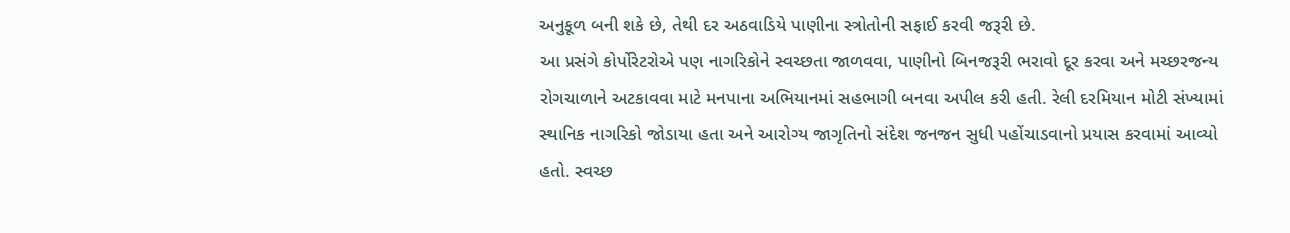અનુકૂળ બની શકે છે, તેથી દર અઠવાડિયે પાણીના સ્ત્રોતોની સફાઈ કરવી જરૂરી છે.
આ પ્રસંગે કોર્પોરેટરોએ પણ નાગરિકોને સ્વચ્છતા જાળવવા, પાણીનો બિનજરૂરી ભરાવો દૂર કરવા અને મચ્છરજન્ય રોગચાળાને અટકાવવા માટે મનપાના અભિયાનમાં સહભાગી બનવા અપીલ કરી હતી. રેલી દરમિયાન મોટી સંખ્યામાં સ્થાનિક નાગરિકો જોડાયા હતા અને આરોગ્ય જાગૃતિનો સંદેશ જનજન સુધી પહોંચાડવાનો પ્રયાસ કરવામાં આવ્યો હતો. સ્વચ્છ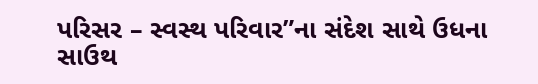પરિસર – સ્વસ્થ પરિવાર”ના સંદેશ સાથે ઉધના સાઉથ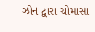ઝોન દ્વારા ચોમાસા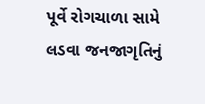પૂર્વે રોગચાળા સામે લડવા જનજાગૃતિનું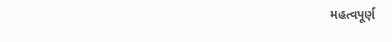મહત્વપૂર્ણ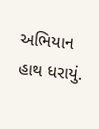અભિયાન હાથ ધરાયું.